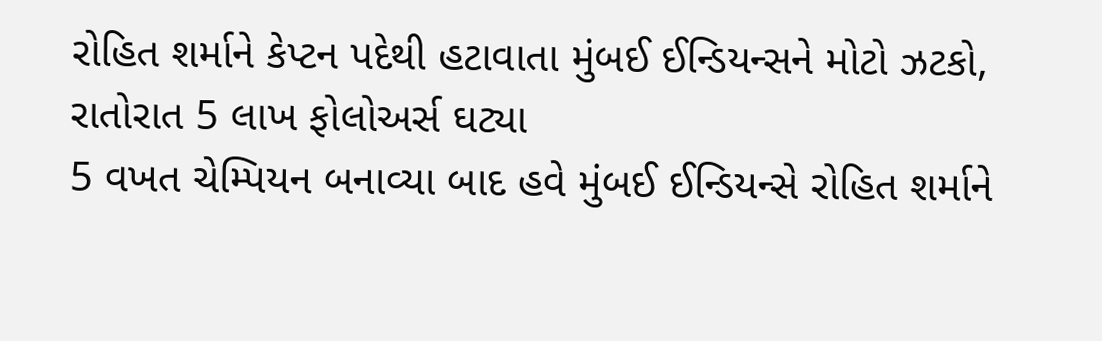રોહિત શર્માને કેપ્ટન પદેથી હટાવાતા મુંબઈ ઈન્ડિયન્સને મોટો ઝટકો, રાતોરાત 5 લાખ ફોલોઅર્સ ઘટ્યા
5 વખત ચેમ્પિયન બનાવ્યા બાદ હવે મુંબઈ ઈન્ડિયન્સે રોહિત શર્માને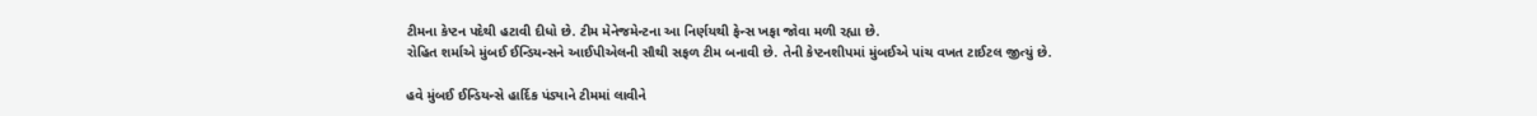ટીમના કેપ્ટન પદેથી હટાવી દીધો છે. ટીમ મેનેજમેન્ટના આ નિર્ણયથી ફેન્સ ખફા જોવા મળી રહ્યા છે.
રોહિત શર્માએ મુંબઈ ઈન્ડિયન્સને આઈપીએલની સૌથી સફળ ટીમ બનાવી છે. તેની કેપ્ટનશીપમાં મુંબઈએ પાંચ વખત ટાઈટલ જીત્યું છે.

હવે મુંબઈ ઈન્ડિયન્સે હાર્દિક પંડ્યાને ટીમમાં લાવીને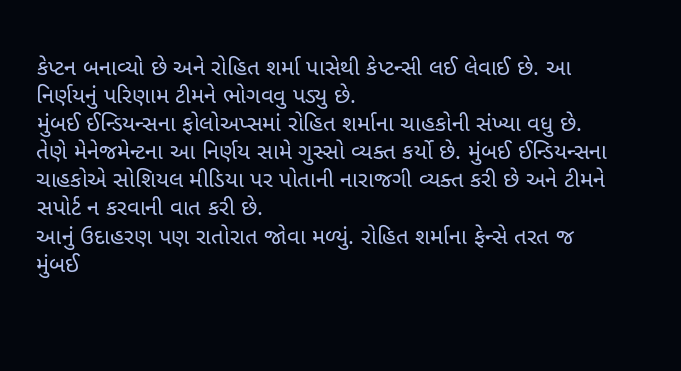કેપ્ટન બનાવ્યો છે અને રોહિત શર્મા પાસેથી કેપ્ટન્સી લઈ લેવાઈ છે. આ નિર્ણયનું પરિણામ ટીમને ભોગવવુ પડ્યુ છે.
મુંબઈ ઈન્ડિયન્સના ફોલોઅપ્સમાં રોહિત શર્માના ચાહકોની સંખ્યા વધુ છે. તેણે મેનેજમેન્ટના આ નિર્ણય સામે ગુસ્સો વ્યક્ત કર્યો છે. મુંબઈ ઈન્ડિયન્સના ચાહકોએ સોશિયલ મીડિયા પર પોતાની નારાજગી વ્યક્ત કરી છે અને ટીમને સપોર્ટ ન કરવાની વાત કરી છે.
આનું ઉદાહરણ પણ રાતોરાત જોવા મળ્યું. રોહિત શર્માના ફેન્સે તરત જ મુંબઈ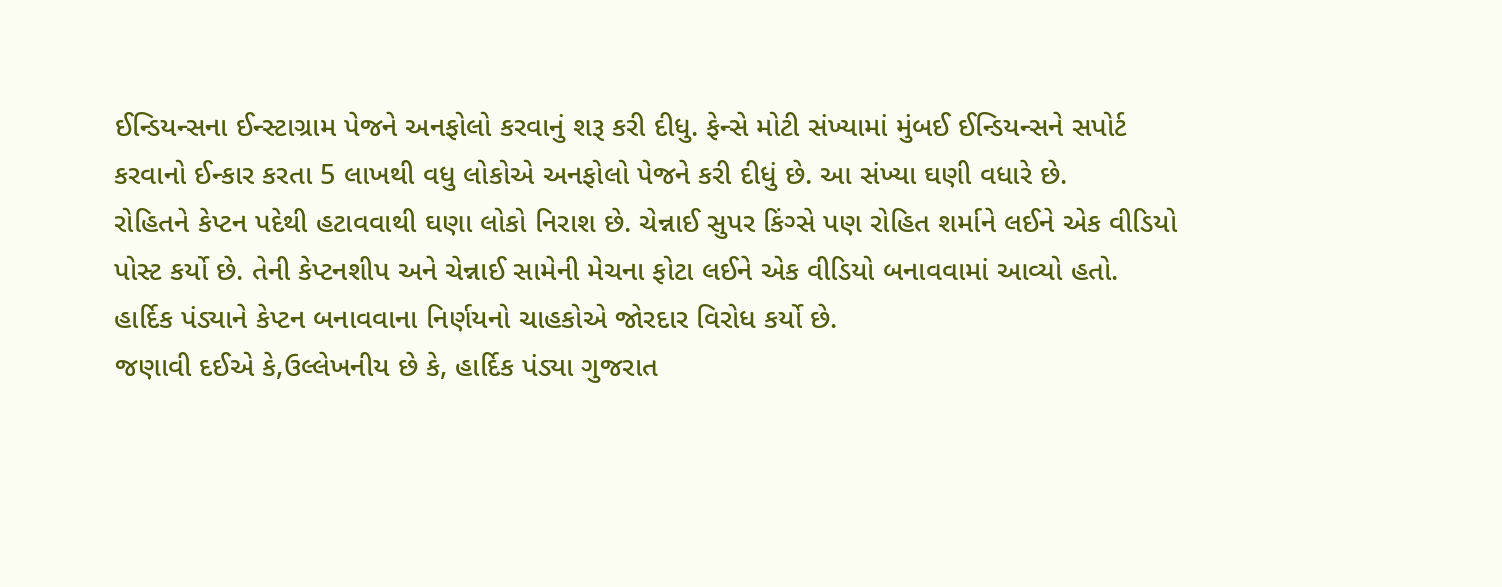ઈન્ડિયન્સના ઈન્સ્ટાગ્રામ પેજને અનફોલો કરવાનું શરૂ કરી દીધુ. ફેન્સે મોટી સંખ્યામાં મુંબઈ ઈન્ડિયન્સને સપોર્ટ કરવાનો ઈન્કાર કરતા 5 લાખથી વધુ લોકોએ અનફોલો પેજને કરી દીધું છે. આ સંખ્યા ઘણી વધારે છે.
રોહિતને કેપ્ટન પદેથી હટાવવાથી ઘણા લોકો નિરાશ છે. ચેન્નાઈ સુપર કિંગ્સે પણ રોહિત શર્માને લઈને એક વીડિયો પોસ્ટ કર્યો છે. તેની કેપ્ટનશીપ અને ચેન્નાઈ સામેની મેચના ફોટા લઈને એક વીડિયો બનાવવામાં આવ્યો હતો. હાર્દિક પંડ્યાને કેપ્ટન બનાવવાના નિર્ણયનો ચાહકોએ જોરદાર વિરોધ કર્યો છે.
જણાવી દઈએ કે,ઉલ્લેખનીય છે કે, હાર્દિક પંડ્યા ગુજરાત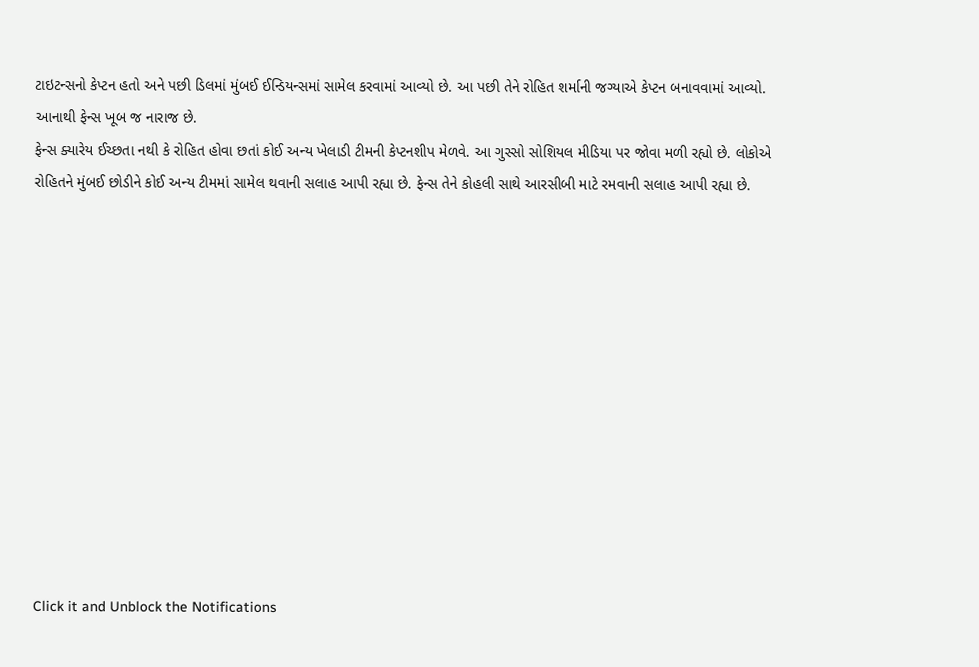ટાઇટન્સનો કેપ્ટન હતો અને પછી ડિલમાં મુંબઈ ઈન્ડિયન્સમાં સામેલ કરવામાં આવ્યો છે. આ પછી તેને રોહિત શર્માની જગ્યાએ કેપ્ટન બનાવવામાં આવ્યો. આનાથી ફેન્સ ખૂબ જ નારાજ છે.
ફેન્સ ક્યારેય ઈચ્છતા નથી કે રોહિત હોવા છતાં કોઈ અન્ય ખેલાડી ટીમની કેપ્ટનશીપ મેળવે. આ ગુસ્સો સોશિયલ મીડિયા પર જોવા મળી રહ્યો છે. લોકોએ રોહિતને મુંબઈ છોડીને કોઈ અન્ય ટીમમાં સામેલ થવાની સલાહ આપી રહ્યા છે. ફેન્સ તેને કોહલી સાથે આરસીબી માટે રમવાની સલાહ આપી રહ્યા છે.












Click it and Unblock the Notifications